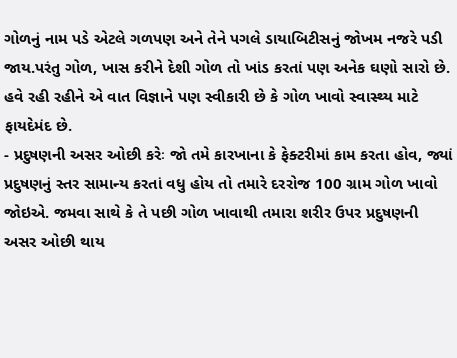ગોળનું નામ પડે એટલે ગળપણ અને તેને પગલે ડાયાબિટીસનું જોખમ નજરે પડી જાય.પરંતુ ગોળ, ખાસ કરીને દેશી ગોળ તો ખાંડ કરતાં પણ અનેક ઘણો સારો છે. હવે રહી રહીને એ વાત વિજ્ઞાને પણ સ્વીકારી છે કે ગોળ ખાવો સ્વાસ્થ્ય માટે ફાયદેમંદ છે.
- પ્રદુષણની અસર ઓછી કરેઃ જો તમે કારખાના કે ફેક્ટરીમાં કામ કરતા હોવ, જ્યાં પ્રદુષણનું સ્તર સામાન્ય કરતાં વધુ હોય તો તમારે દરરોજ 100 ગ્રામ ગોળ ખાવો જોઇએ. જમવા સાથે કે તે પછી ગોળ ખાવાથી તમારા શરીર ઉપર પ્રદુષણની અસર ઓછી થાય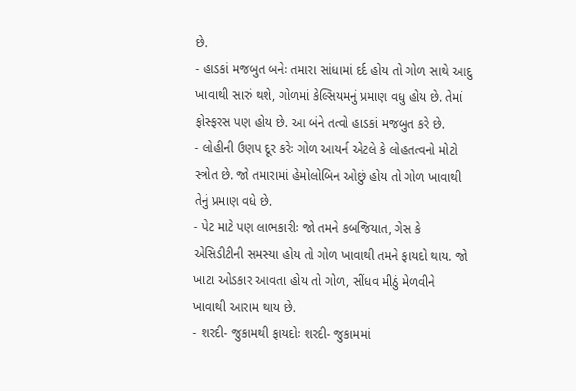છે.
- હાડકાં મજબુત બનેઃ તમારા સાંધામાં દર્દ હોય તો ગોળ સાથે આદુ ખાવાથી સારું થશે, ગોળમાં કેલ્સિયમનું પ્રમાણ વધુ હોય છે. તેમાં ફોસ્ફરસ પણ હોય છે. આ બંને તત્વો હાડકાં મજબુત કરે છે.
- લોહીની ઉણપ દૂર કરેઃ ગોળ આયર્ન એટલે કે લોહતત્વનો મોટો સ્ત્રોત છે. જો તમારામાં હેમોલોબિન ઓછું હોય તો ગોળ ખાવાથી તેનું પ્રમાણ વધે છે.
- પેટ માટે પણ લાભકારીઃ જો તમને કબજિયાત, ગેસ કે એસિડીટીની સમસ્યા હોય તો ગોળ ખાવાથી તમને ફાયદો થાય. જો ખાટા ઓડકાર આવતા હોય તો ગોળ, સીંધવ મીઠું મેળવીને ખાવાથી આરામ થાય છે.
- શરદી- જુકામથી ફાયદોઃ શરદી- જુકામમાં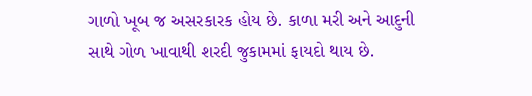ગાળો ખૂબ જ અસરકારક હોય છે. કાળા મરી અને આદુની સાથે ગોળ ખાવાથી શરદી જુકામમાં ફાયદો થાય છે.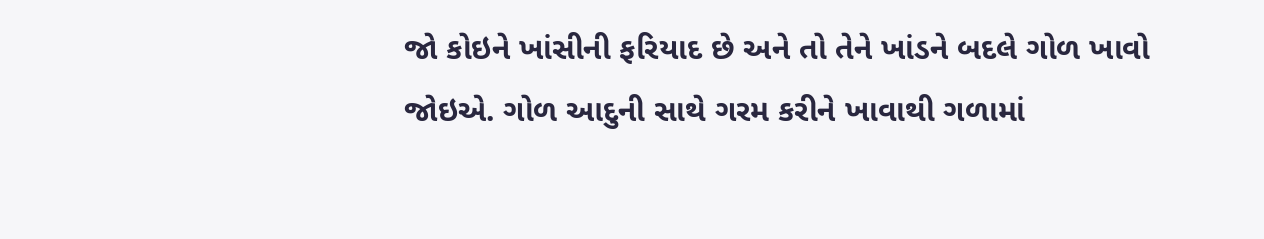જો કોઇને ખાંસીની ફરિયાદ છે અને તો તેને ખાંડને બદલે ગોળ ખાવો જોઇએ. ગોળ આદુની સાથે ગરમ કરીને ખાવાથી ગળામાં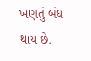ખણતું બંધ થાય છે.